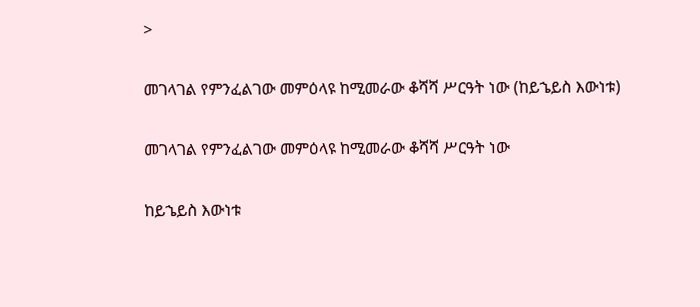>

መገላገል የምንፈልገው መምዕላዩ ከሚመራው ቆሻሻ ሥርዓት ነው (ከይኄይስ እውነቱ)

መገላገል የምንፈልገው መምዕላዩ ከሚመራው ቆሻሻ ሥርዓት ነው

ከይኄይስ እውነቱ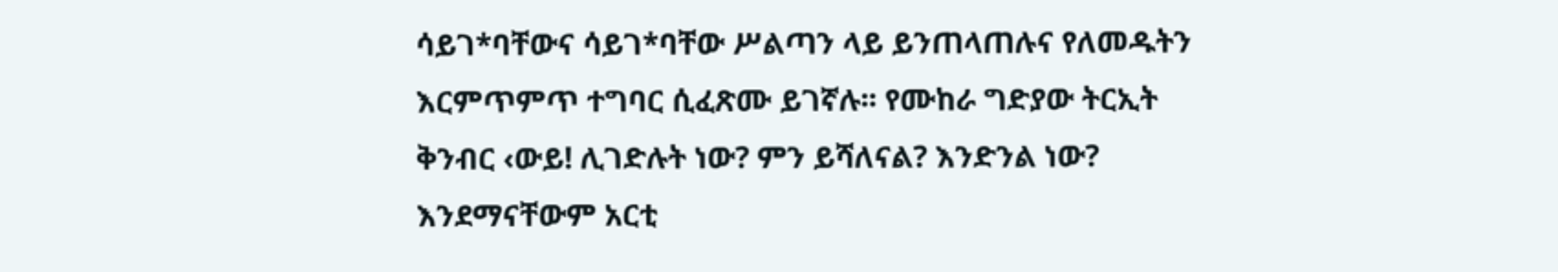ሳይገ*ባቸውና ሳይገ*ባቸው ሥልጣን ላይ ይንጠላጠሉና የለመዱትን እርምጥምጥ ተግባር ሲፈጽሙ ይገኛሉ፡፡ የሙከራ ግድያው ትርኢት ቅንብር ‹ውይ! ሊገድሉት ነው? ምን ይሻለናል? እንድንል ነው? እንደማናቸውም አርቲ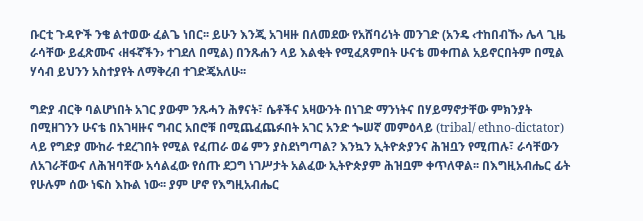ቡርቲ ጉዳዮች ንቄ ልተወው ፈልጌ ነበር፡፡ ይሁን እንጂ አገዛዙ በለመደው የአሸባሪነት መንገድ (አንዴ ‹ተከበብኹ› ሌላ ጊዜ ራሳቸው ይፈጽሙና ‹ዘፋኛችን› ተገደለ በሚል) በንጹሐን ላይ እልቂት የሚፈጸምበት ሁናቴ መቀጠል አይኖርበትም በሚል ሃሳብ ይህንን አስተያየት ለማቅረብ ተገድጄአለሁ፡፡

ግድያ ብርቅ ባልሆነበት አገር ያውም ንጹሓን ሕፃናት፣ ሴቶችና አዛውንት በነገድ ማንነትና በሃይማኖታቸው ምክንያት በሚዘገንን ሁናቴ በአገዛዙና ግብር አበሮቹ በሚጨፈጨፉበት አገር አንድ ጐሠኛ መምዕላይ (tribal/ ethno-dictator) ላይ የግድያ ሙከራ ተደረገበት የሚል የፈጠራ ወሬ ምን ያስደነግጣል? እንኳን ኢትዮጵያንና ሕዝቧን የሚጠሉ፣ ራሳቸውን ለአገራቸውና ለሕዝባቸው አሳልፈው የሰጡ ደጋግ ነገሥታት አልፈው ኢትዮጵያም ሕዝቧም ቀጥለዋል፡፡ በእግዚአብሔር ፊት የሁሉም ሰው ነፍስ እኩል ነው፡፡ ያም ሆኖ የእግዚአብሔር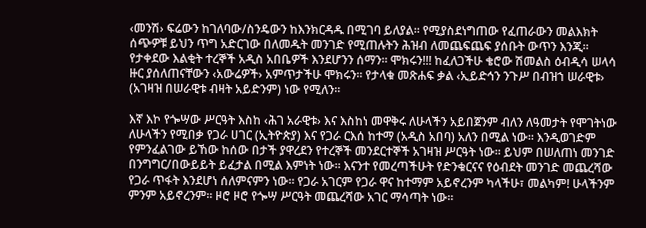‹መንሽ› ፍሬውን ከገለባው/ስንዴውን ከእንክርዳዱ በሚገባ ይለያል፡፡ የሚያስደነግጠው የፈጠራውን መልእክት ሰጭዎቹ ይህን ጥግ አድርገው በለመዱት መንገድ የሚጠሉትን ሕዝብ ለመጨፍጨፍ ያሰቡት ውጥን እንጂ፡፡ የታቀደው እልቂት ተረኞች አዲስ አበቤዎች እንደሆንን ሰማን፡፡ ሞክሩን!!! ከፈለጋችሁ ቄሮው ሽመልስ ዕብዲሳ ሠላሳ ዙር ያሰለጠናቸውን ‹አውሬዎች› አምጥታችሁ ሞክሩን፡፡ የታላቁ መጽሐፍ ቃል ‹ኢይድኅን ንጉሥ በብዝኀ ሠራዊቱ› (አገዛዝ በሠራዊቱ ብዛት አይድንም) ነው የሚለን፡፡

እኛ እኮ የጐሣው ሥርዓት እስከ ‹ሕገ አራዊቱ› እና እስከነ መዋቅሩ ለሁላችን አይበጀንም ብለን ለዓመታት የሞገትነው ለሁላችን የሚበቃ የጋራ ሀገር (ኢትዮጵያ) እና የጋራ ርእሰ ከተማ (አዲስ አበባ) አለን በሚል ነው፡፡ እንዲወገድም የምንፈልገው ይኸው ከሰው በታች ያዋረደን የተረኞች መንደርተኞች አገዛዝ ሥርዓት ነው፡፡ ይህም በሠለጠነ መንገድ በንግግር/በውይይት ይፈታል በሚል እምነት ነው፡፡ እናንተ የመረጣችሁት የድንቁርናና የዕብደት መንገድ መጨረሻው የጋራ ጥፋት እንደሆነ ሰለምናምን ነው፡፡ የጋራ አገርም የጋራ ዋና ከተማም አይኖረንም ካላችሁ፣ መልካም! ሁላችንም ምንም አይኖረንም፡፡ ዞሮ ዞሮ የጐሣ ሥርዓት መጨረሻው አገር ማሳጣት ነው፡፡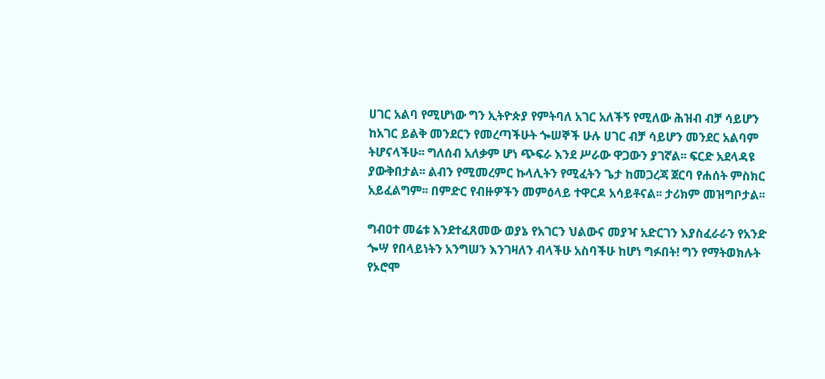ሀገር አልባ የሚሆነው ግን ኢትዮጵያ የምትባለ አገር አለችኝ የሚለው ሕዝብ ብቻ ሳይሆን ከአገር ይልቅ መንደርን የመረጣችሁት ጐሠኞች ሁሉ ሀገር ብቻ ሳይሆን መንደር አልባም ትሆናላችሁ፡፡ ግለሰብ አለቃም ሆነ ጭፍራ እንደ ሥራው ዋጋውን ያገኛል፡፡ ፍርድ አደላዳዩ ያውቅበታል፡፡ ልብን የሚመረምር ኩላሊትን የሚፈትን ጌታ ከመጋረጃ ጀርባ የሐሰት ምስክር አይፈልግም፡፡ በምድር የብዙዎችን መምዕላይ ተዋርዶ አሳይቶናል፡፡ ታሪክም መዝግቦታል፡፡

ግብዐተ መሬቱ እንደተፈጸመው ወያኔ የአገርን ህልውና መያዣ አድርገን እያስፈራራን የአንድ ጐሣ የበላይነትን አንግሠን እንገዛለን ብላችሁ አስባችሁ ከሆነ ግፉበት! ግን የማትወክሉት የኦሮሞ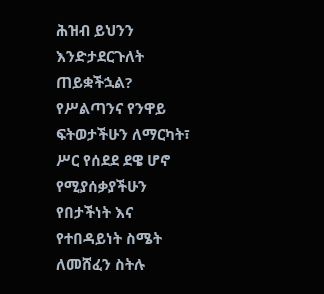ሕዝብ ይህንን እንድታደርጉለት ጠይቋችኋል? የሥልጣንና የንዋይ ፍትወታችሁን ለማርካት፣ ሥር የሰደደ ደዌ ሆኖ የሚያሰቃያችሁን የበታችነት እና የተበዳይነት ስሜት ለመሸፈን ስትሉ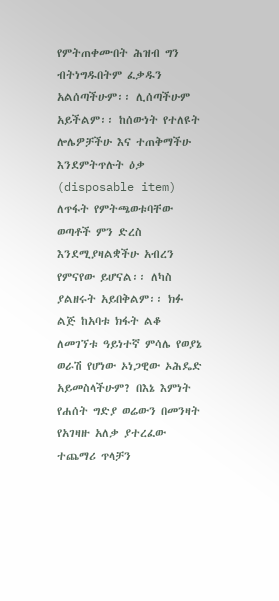የምትጠቀሙበት ሕዝብ ግን ብትነግዱበትም ፈቃዱን አልሰጣችሁም፡፡ ሊሰጣችሁም አይችልም፡፡ ከሰውነት የተለዩት ሎሌዎቻችሁ እና ተጠቅማችሁ እንደምትጥሉት ዕቃ (disposable item) ለጥፋት የምትጫወቱባቸው ወጣቶች ምን ድረስ እንደሚያዛልቋችሁ አብረን የምናየው ይሆናል፡፡ ለካስ ያልዘሩት አይበቅልም፡፡ ክፉ ልጅ ከአባቱ ክፋት ልቆ ለመገኘቱ ዓይነተኛ ምሳሌ የወያኔ ወራሽ የሆነው ኦነጋዊው ኦሕዴድ አይመስላችሁም? በእኔ እምነት የሐሰት ግድያ ወሬውን በመንዛት የአገዛዙ አለቃ ያተረፈው ተጨማሪ ጥላቻን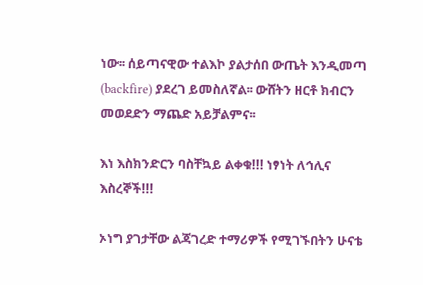ነው፡፡ ሰይጣናዊው ተልእኮ ያልታሰበ ውጤት እንዲመጣ (backfire) ያደረገ ይመስለኛል፡፡ ውሸትን ዘርቶ ክብርን መወደድን ማጨድ አይቻልምና፡፡

እነ እስክንድርን ባስቸኳይ ልቀቁ!!! ነፃነት ለኅሊና እስረኞች!!!

ኦነግ ያገታቸው ልጃገረድ ተማሪዎች የሚገኙበትን ሁናቴ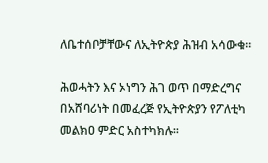ለቤተሰቦቻቸውና ለኢትዮጵያ ሕዝብ አሳውቁ፡፡

ሕወሓትን እና ኦነግን ሕገ ወጥ በማድረግና በአሸባሪነት በመፈረጅ የኢትዮጵያን የፖለቲካ መልክዐ ምድር አስተካክሉ፡፡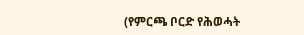(የምርጫ ቦርድ የሕወሓት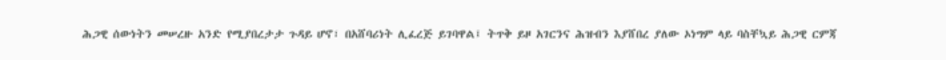ሕጋዊ ሰውነትን መሠረዙ አንድ የሚያበረታታ ጉዳይ ሆኖ፣ በአሸባሪነት ሊፈረጅ ይገባዋል፤ ትጥቅ ይዞ አገርንና ሕዝብን እያሸበረ ያለው ኦነግም ላይ ባስቸኳይ ሕጋዊ ርምጃ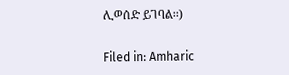ሊወሰድ ይገባል፡፡)

Filed in: Amharic